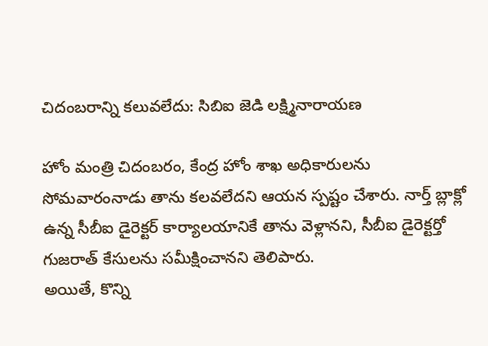చిదంబరాన్ని కలువలేదు: సిబిఐ జెడి లక్ష్మినారాయణ

హోం మంత్రి చిదంబరం, కేంద్ర హోం శాఖ అధికారులను సోమవారంనాడు తాను కలవలేదని ఆయన స్పష్టం చేశారు. నార్త్ బ్లాక్లో ఉన్న సీబీఐ డైరెక్టర్ కార్యాలయానికే తాను వెళ్లానని, సీబీఐ డైరెక్టర్తో గుజరాత్ కేసులను సమీక్షించానని తెలిపారు.
అయితే, కొన్ని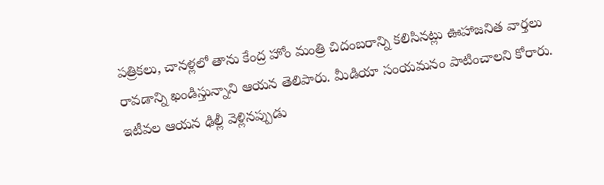పత్రికలు, చానళ్లలో తాను కేంద్ర హోం మంత్రి చిదంబరాన్ని కలిసినట్లు ఊహాజనిత వార్తలు రావడాన్ని ఖండిస్తున్నాని ఆయన తెలిపారు. మీడియా సంయమనం పాటించాలని కోరారు. ఇటీవల ఆయన ఢిల్లీ వెళ్లినప్పుడు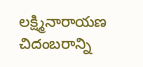లక్ష్మినారాయణ చిదంబరాన్ని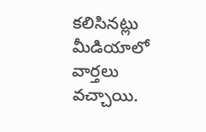కలిసినట్లు మీడియాలో వార్తలు వచ్చాయి.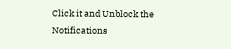Click it and Unblock the Notifications